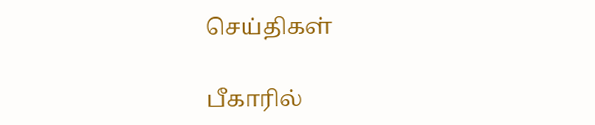செய்திகள்

பீகாரில்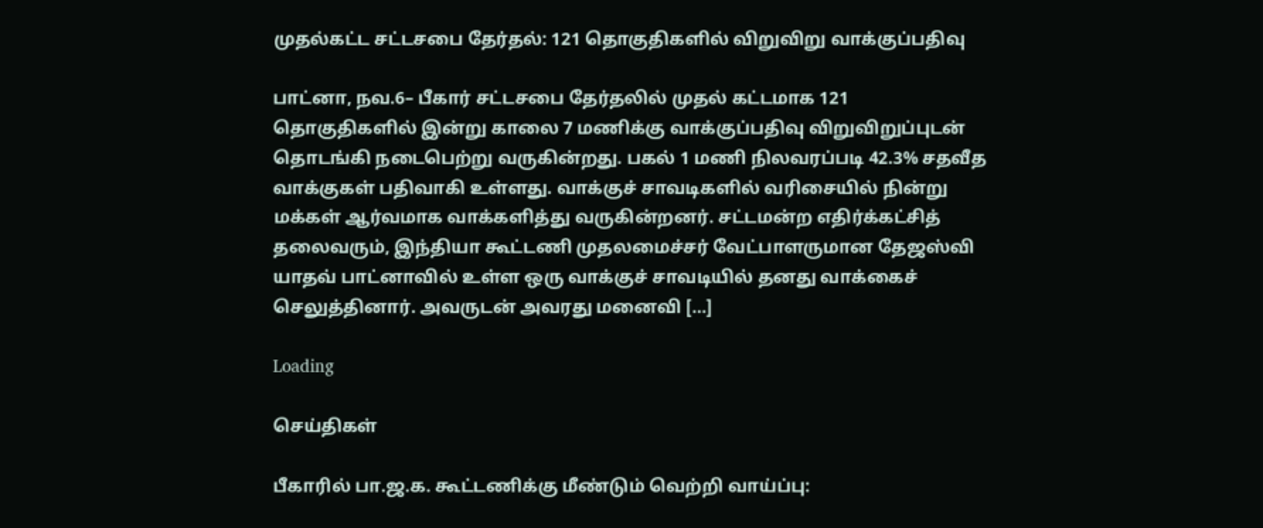முதல்கட்ட சட்டசபை தேர்தல்: 121 தொகுதிகளில் விறுவிறு வாக்குப்பதிவு

பாட்னா, நவ.6– பீகார் சட்டசபை தேர்தலில் முதல் கட்டமாக 121 தொகுதிகளில் இன்று காலை 7 மணிக்கு வாக்குப்பதிவு விறுவிறுப்புடன் தொடங்கி நடைபெற்று வருகின்றது. பகல் 1 மணி நிலவரப்படி 42.3% சதவீத வாக்குகள் பதிவாகி உள்ளது. வாக்குச் சாவடிகளில் வரிசையில் நின்று மக்கள் ஆர்வமாக வாக்களித்து வருகின்றனர். சட்டமன்ற எதிர்க்கட்சித் தலைவரும், இந்தியா கூட்டணி முதலமைச்சர் வேட்பாளருமான தேஜஸ்வி யாதவ் பாட்னாவில் உள்ள ஒரு வாக்குச் சாவடியில் தனது வாக்கைச் செலுத்தினார். அவருடன் அவரது மனைவி […]

Loading

செய்திகள்

பீகாரில் பா.ஜ.க. கூட்டணிக்கு மீண்டும் வெற்றி வாய்ப்பு: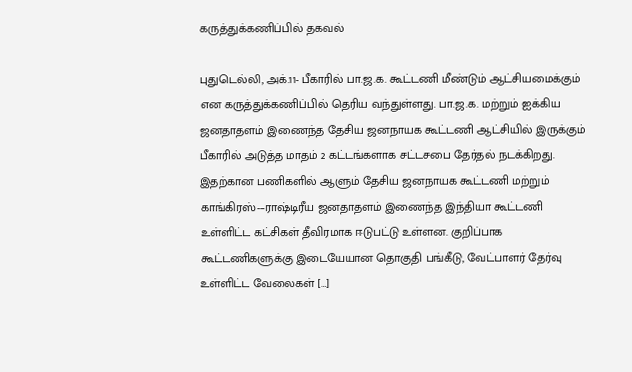கருத்துக்கணிப்பில் தகவல்

புதுடெல்லி, அக்.11- பீகாரில் பா.ஜ.க. கூட்டணி மீண்டும் ஆட்சியமைக்கும் என கருத்துக்கணிப்பில் தெரிய வந்துள்ளது. பா.ஜ.க. மற்றும் ஐக்கிய ஜனதாதளம் இணைந்த தேசிய ஜனநாயக கூட்டணி ஆட்சியில் இருக்கும் பீகாரில் அடுத்த மாதம் 2 கட்டங்களாக சட்டசபை தேர்தல் நடக்கிறது. இதற்கான பணிகளில் ஆளும் தேசிய ஜனநாயக கூட்டணி மற்றும் காங்கிரஸ்-–ராஷ்டிரீய ஜனதாதளம் இணைந்த இந்தியா கூட்டணி உள்ளிட்ட கட்சிகள் தீவிரமாக ஈடுபட்டு உள்ளன. குறிப்பாக கூட்டணிகளுக்கு இடையேயான தொகுதி பங்கீடு, வேட்பாளர் தேர்வு உள்ளிட்ட வேலைகள் […]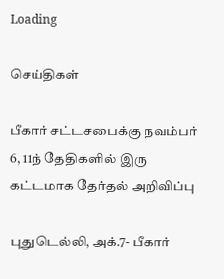Loading

செய்திகள்

பீகார் சட்டசபைக்கு நவம்பர் 6, 11ந் தேதிகளில் இரு கட்டமாக தேர்தல் அறிவிப்பு

புதுடெல்லி, அக்.7- பீகார்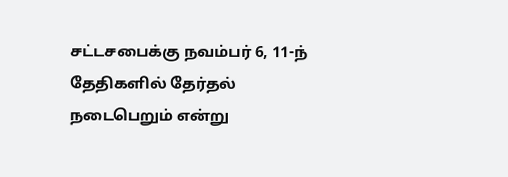சட்டசபைக்கு நவம்பர் 6, 11-ந் தேதிகளில் தேர்தல் நடைபெறும் என்று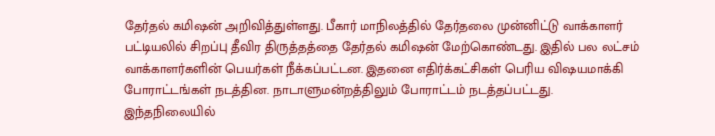தேர்தல் கமிஷன் அறிவித்துள்ளது. பீகார் மாநிலத்தில் தேர்தலை முன்னிட்டு வாக்காளர் பட்டியலில் சிறப்பு தீவிர திருத்தத்தை தேர்தல் கமிஷன் மேற்கொண்டது. இதில் பல லட்சம் வாக்காளர்களின் பெயர்கள் நீக்கப்பட்டன. இதனை எதிர்க்கட்சிகள் பெரிய விஷயமாக்கி போராட்டங்கள் நடத்தின. நாடாளுமன்றத்திலும் போராட்டம் நடத்தப்பட்டது. இந்தநிலையில்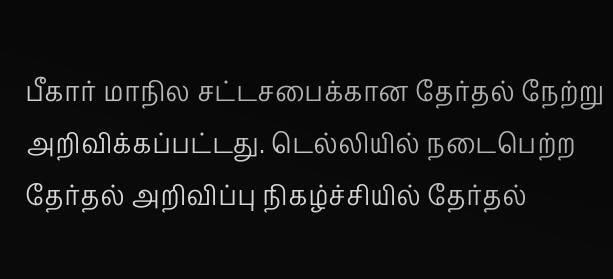பீகார் மாநில சட்டசபைக்கான தேர்தல் நேற்று அறிவிக்கப்பட்டது. டெல்லியில் நடைபெற்ற தேர்தல் அறிவிப்பு நிகழ்ச்சியில் தேர்தல்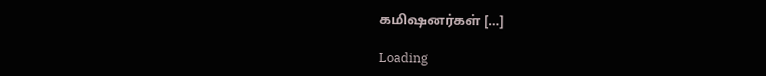கமிஷனர்கள் […]

Loading